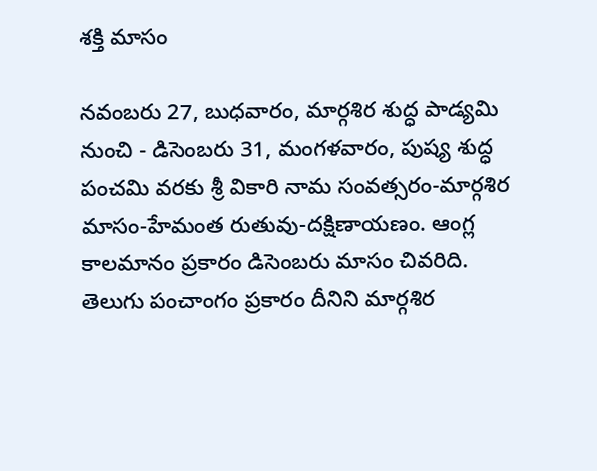శక్తి మాసం

నవంబరు 27, బుధవారం, మార్గశిర శుద్ధ పాడ్యమి నుంచి - డిసెంబరు 31, మంగళవారం, పుష్య శుద్ధ పంచమి వరకు శ్రీ వికారి నామ సంవత్సరం-మార్గశిర మాసం-హేమంత రుతువు-దక్షిణాయణం. ఆంగ్ల కాలమానం ప్రకారం డిసెంబరు మాసం చివరిది. తెలుగు పంచాంగం ప్రకారం దీనిని మార్గశిర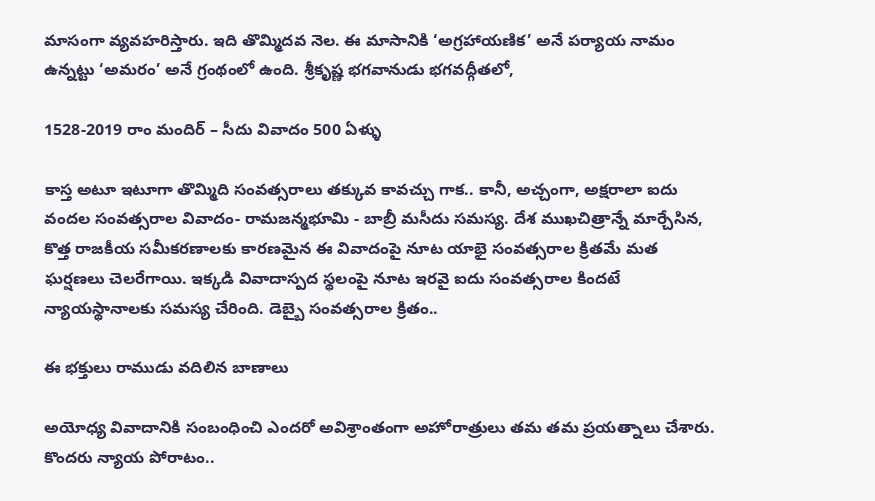మాసంగా వ్యవహరిస్తారు. ఇది తొమ్మిదవ నెల. ఈ మాసానికి ‘అగ్రహాయణిక’ అనే పర్యాయ నామం ఉన్నట్టు ‘అమరం’ అనే గ్రంథంలో ఉంది. శ్రీకృష్ణ భగవానుడు భగవద్గీతలో,

1528-2019 రాం మందిర్ – సీదు వివాదం 500 ఏళ్ళు

కాస్త అటూ ఇటూగా తొమ్మిది సంవత్సరాలు తక్కువ కావచ్చు గాక.. కానీ, అచ్చంగా, అక్షరాలా ఐదు వందల సంవత్సరాల వివాదం- రామజన్మభూమి - బాబ్రీ మసీదు సమస్య. దేశ ముఖచిత్రాన్నే మార్చేసిన, కొత్త రాజకీయ సమీకరణాలకు కారణమైన ఈ వివాదంపై నూట యాభై సంవత్సరాల క్రితమే మత ఘర్షణలు చెలరేగాయి. ఇక్కడి వివాదాస్పద స్థలంపై నూట ఇరవై ఐదు సంవత్సరాల కిందటే న్యాయస్థానాలకు సమస్య చేరింది. డెబ్బై సంవత్సరాల క్రితం..

ఈ భక్తులు రాముడు వదిలిన బాణాలు

అయోధ్య వివాదానికి సంబంధించి ఎందరో అవిశ్రాంతంగా అహోరాత్రులు తమ తమ ప్రయత్నాలు చేశారు. కొందరు న్యాయ పోరాటం..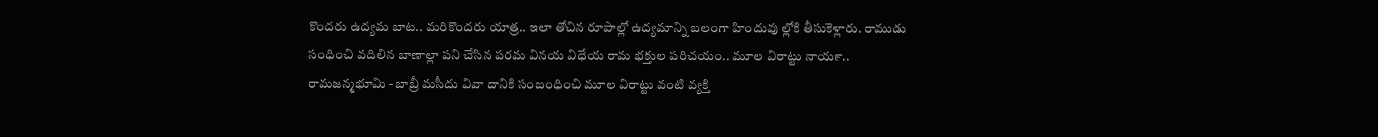కొందరు ఉద్యమ బాట.. మరికొందరు యాత్ర.. ఇలా తోచిన రూపాల్లో ఉద్యమాన్ని బలంగా హిందువు ల్లోకి తీసుకెళ్లారు. రాముడు సంధించి వదిలిన బాణాల్లా పని చేసిన పరమ వినయ విధేయ రామ భక్తుల పరిచయం.. మూల విరాట్టు నాయర్‍.. రామజన్మభూమి - బాబ్రీ మసీదు వివా దానికి సంబంధించి మూల విరాట్టు వంటి వ్యక్తి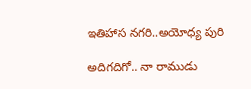ఇతిహాస నగరి..అయోధ్య పురి

అదిగదిగో.. నా రాముడు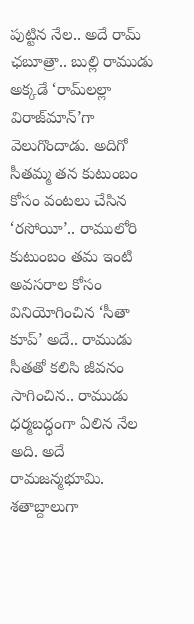పుట్టిన నేల.. అదే రామ్‍ ఛబూత్రా.. బుల్లి రాముడు అక్కడే ‘రామ్‍లల్లా విరాజ్‍మాన్‍’గా వెలుగొందాడు. అదిగో సీతమ్మ తన కుటుంబం కోసం వంటలు చేసిన ‘రసోయీ’.. రాములోరి కుటుంబం తమ ఇంటి అవసరాల కోసం వినియోగించిన ‘సీతా కూప్‍’ అదే.. రాముడు సీతతో కలిసి జీవనం సాగించిన.. రాముడు ధర్మబద్ధంగా ఏలిన నేల అది. అదే రామజన్మభూమి. శతాబ్దాలుగా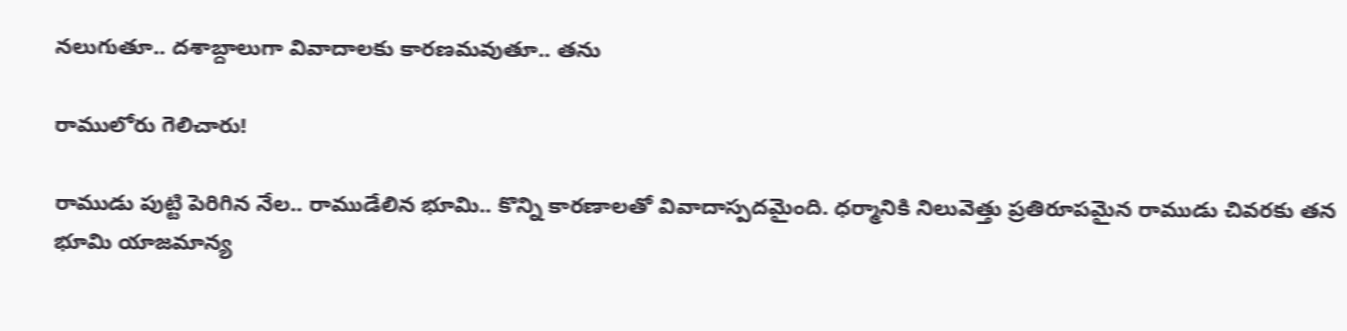నలుగుతూ.. దశాబ్దాలుగా వివాదాలకు కారణమవుతూ.. తను

రాములోరు గెలిచారు!

రాముడు పుట్టి పెరిగిన నేల.. రాముడేలిన భూమి.. కొన్ని కారణాలతో వివాదాస్పదమైంది. ధర్మానికి నిలువెత్తు ప్రతిరూపమైన రాముడు చివరకు తన భూమి యాజమాన్య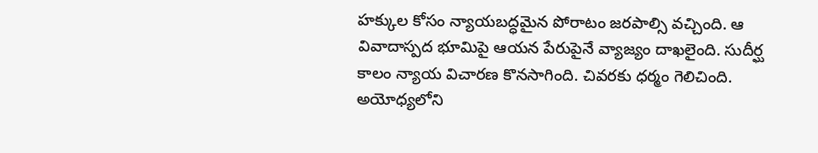హక్కుల కోసం న్యాయబద్ధమైన పోరాటం జరపాల్సి వచ్చింది. ఆ వివాదాస్పద భూమిపై ఆయన పేరుపైనే వ్యాజ్యం దాఖలైంది. సుదీర్ఘ కాలం న్యాయ విచారణ కొనసాగింది. చివరకు ధర్మం గెలిచింది. అయోధ్యలోని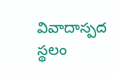వివాదాస్పద స్థలం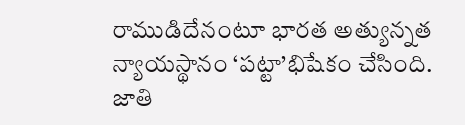రాముడిదేనంటూ భారత అత్యున్నత న్యాయస్థానం ‘పట్టా’భిషేకం చేసింది. జాతి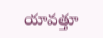యావత్తూ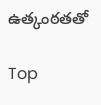ఉత్కంఠతతో

Top